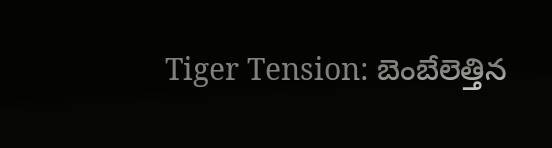Tiger Tension: బెంబేలెత్తిన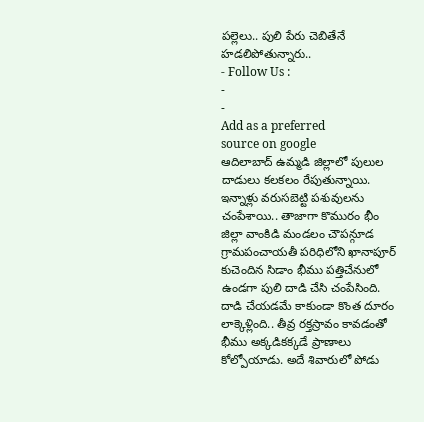పల్లెలు.. పులి పేరు చెబితేనే హడలిపోతున్నారు..
- Follow Us :
-
-
Add as a preferred
source on google
ఆదిలాబాద్ ఉమ్మడి జిల్లాలో పులుల దాడులు కలకలం రేపుతున్నాయి. ఇన్నాళ్లు వరుసబెట్టి పశువులను చంపేశాయి.. తాజాగా కొమురం భీం జిల్లా వాంకిడి మండలం చౌపన్గూడ గ్రామపంచాయతీ పరిధిలోని ఖానాపూర్ కుచెందిన సిడాం భీము పత్తిచేనులో ఉండగా పులి దాడి చేసి చంపేసింది. దాడి చేయడమే కాకుండా కొంత దూరం లాక్కెళ్లింది.. తీవ్ర రక్తస్రావం కావడంతో భీము అక్కడికక్కడే ప్రాణాలు కోల్పోయాడు. అదే శివారులో పోడు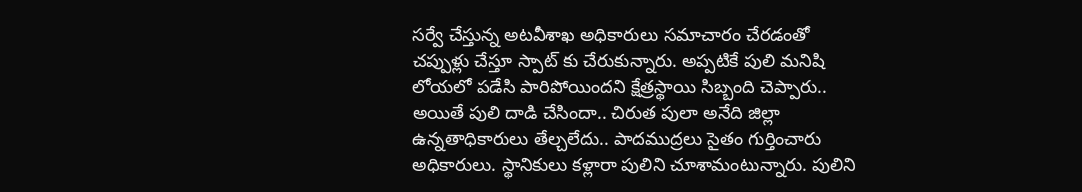సర్వే చేస్తున్న అటవీశాఖ అధికారులు సమాచారం చేరడంతో చప్పుళ్లు చేస్తూ స్పాట్ కు చేరుకున్నారు. అప్పటికే పులి మనిషి లోయలో పడేసి పారిపోయిందని క్షేత్రస్థాయి సిబ్బంది చెప్పారు.. అయితే పులి దాడి చేసిందా.. చిరుత పులా అనేది జిల్లా ఉన్నతాధికారులు తేల్చలేదు.. పాదముద్రలు సైతం గుర్తించారు అధికారులు. స్థానికులు కళ్లారా పులిని చూశామంటున్నారు. పులిని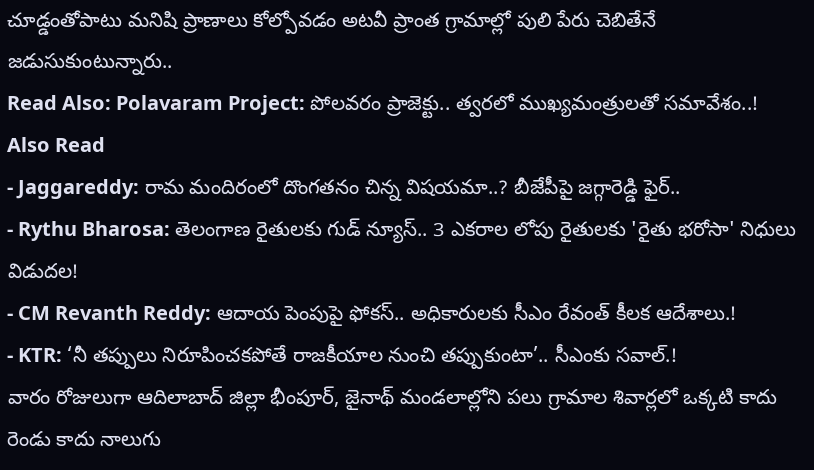చూడ్డంతోపాటు మనిషి ప్రాణాలు కోల్పోవడం అటవీ ప్రాంత గ్రామాల్లో పులి పేరు చెబితేనే జడుసుకుంటున్నారు..
Read Also: Polavaram Project: పోలవరం ప్రాజెక్టు.. త్వరలో ముఖ్యమంత్రులతో సమావేశం..!
Also Read
- Jaggareddy: రామ మందిరంలో దొంగతనం చిన్న విషయమా..? బీజేపీపై జగ్గారెడ్డి ఫైర్..
- Rythu Bharosa: తెలంగాణ రైతులకు గుడ్ న్యూస్.. 3 ఎకరాల లోపు రైతులకు 'రైతు భరోసా' నిధులు విడుదల!
- CM Revanth Reddy: ఆదాయ పెంపుపై ఫోకస్.. అధికారులకు సీఎం రేవంత్ కీలక ఆదేశాలు.!
- KTR: ‘నీ తప్పులు నిరూపించకపోతే రాజకీయాల నుంచి తప్పుకుంటా’.. సీఎంకు సవాల్.!
వారం రోజులుగా ఆదిలాబాద్ జిల్లా భీంపూర్, జైనాథ్ మండలాల్లోని పలు గ్రామాల శివార్లలో ఒక్కటి కాదు రెండు కాదు నాలుగు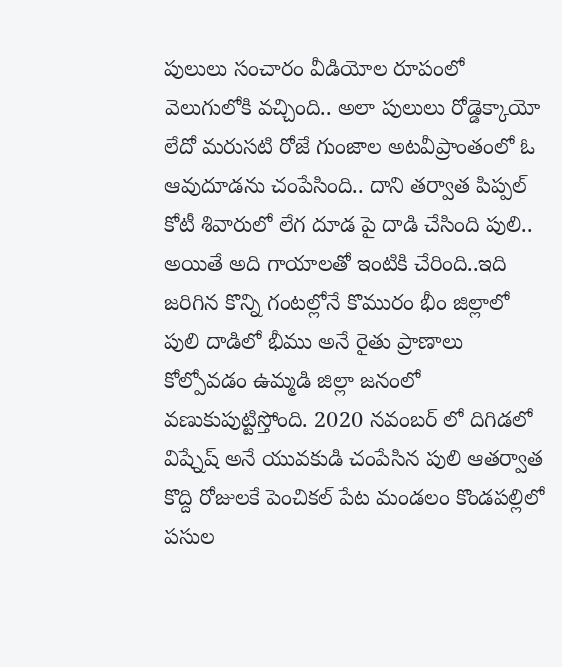పులులు సంచారం వీడియోల రూపంలో వెలుగులోకి వచ్చింది.. అలా పులులు రోడ్డెక్కాయో లేదో మరుసటి రోజే గుంజాల అటవీప్రాంతంలో ఓ ఆవుదూడను చంపేసింది.. దాని తర్వాత పిప్పల్ కోటీ శివారులో లేగ దూడ పై దాడి చేసింది పులి.. అయితే అది గాయాలతో ఇంటికి చేరింది..ఇది జరిగిన కొన్ని గంటల్లోనే కొమురం భీం జిల్లాలో పులి దాడిలో భీము అనే రైతు ప్రాణాలు కోల్పోవడం ఉమ్మడి జిల్లా జనంలో వణుకుపుట్టిస్తోంది. 2020 నవంబర్ లో దిగిడలో విష్నేష్ అనే యువకుడి చంపేసిన పులి ఆతర్వాత కొద్ది రోజులకే పెంచికల్ పేట మండలం కొండపల్లిలో పసుల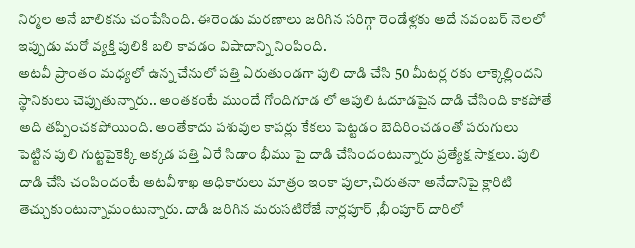నిర్మల అనే బాలికను చంపేసింది. ఈరెండు మరణాలు జరిగిన సరిగ్గా రెండేళ్లకు అదే నవంబర్ నెలలో ఇప్పుడు మరో వ్యక్తి పులికి బలి కావడం విషాదాన్ని నింపింది.
అటవీ ప్రాంతం మధ్యలో ఉన్న చేనులో పత్తి ఏరుతుండగా పులి దాడి చేసి 50 మీటర్ల రకు లాక్కెల్లిందని స్థానికులు చెప్పుతున్నారు.. అంతకంటే ముందే గోందిగూడ లో ఆపులి ఓదూడపైన దాడి చేసింది కాకపోతే అది తప్పించకపోయింది. అంతేకాదు పశువుల కాపర్లు కేకలు పెట్టడం బెదిరించడంతో పరుగులు పెట్టిన పులి గుట్టపైకెక్కి అక్కడ పత్తి ఏరే సిడాం భీము పై దాడి చేసిందంటున్నారు ప్రత్యేక్ష సాక్షలు. పులి దాడి చేసి చంపిందంటే అటవీశాఖ అధికారులు మాత్రం ఇంకా పులా,చిరుతనా అనేదానిపై క్లారిటి తెచ్చుకుంటున్నామంటున్నారు. దాడి జరిగిన మరుసటిరోజే నార్లపూర్ ,భీంపూర్ దారిలో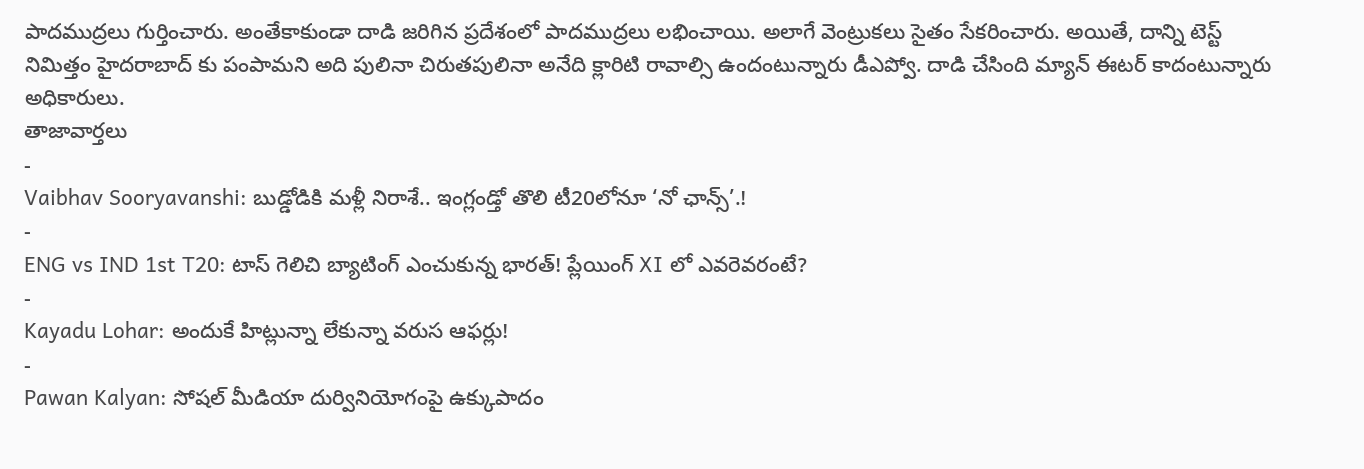పాదముద్రలు గుర్తించారు. అంతేకాకుండా దాడి జరిగిన ప్రదేశంలో పాదముద్రలు లభించాయి. అలాగే వెంట్రుకలు సైతం సేకరించారు. అయితే, దాన్ని టెస్ట్ నిమిత్తం హైదరాబాద్ కు పంపామని అది పులినా చిరుతపులినా అనేది క్లారిటి రావాల్సి ఉందంటున్నారు డీఎప్వో. దాడి చేసింది మ్యాన్ ఈటర్ కాదంటున్నారు అధికారులు.
తాజావార్తలు
-
Vaibhav Sooryavanshi: బుడ్డోడికి మళ్లీ నిరాశే.. ఇంగ్లండ్తో తొలి టీ20లోనూ ‘నో ఛాన్స్’.!
-
ENG vs IND 1st T20: టాస్ గెలిచి బ్యాటింగ్ ఎంచుకున్న భారత్! ప్లేయింగ్ XI లో ఎవరెవరంటే?
-
Kayadu Lohar: అందుకే హిట్లున్నా లేకున్నా వరుస ఆఫర్లు!
-
Pawan Kalyan: సోషల్ మీడియా దుర్వినియోగంపై ఉక్కుపాదం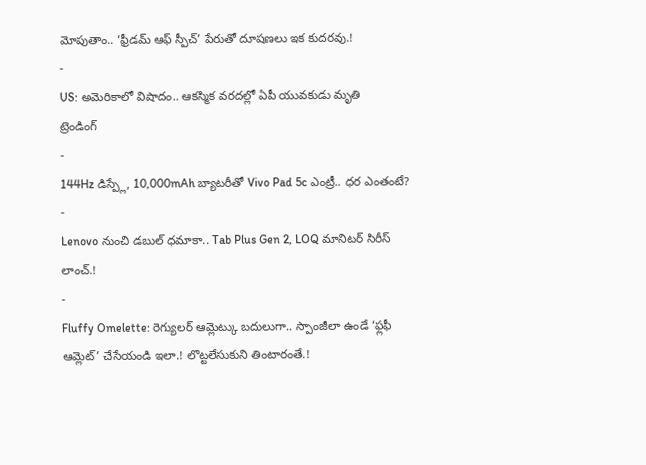మోపుతాం.. ‘ఫ్రీడమ్ ఆఫ్ స్పీచ్’ పేరుతో దూషణలు ఇక కుదరవు.!
-
US: అమెరికాలో విషాదం.. ఆకస్మిక వరదల్లో ఏపీ యువకుడు మృతి
ట్రెండింగ్
-
144Hz డిస్ప్లే, 10,000mAh బ్యాటరీతో Vivo Pad 5c ఎంట్రీ.. ధర ఎంతంటే?
-
Lenovo నుంచి డబుల్ ధమాకా.. Tab Plus Gen 2, LOQ మానిటర్ సిరీస్ లాంచ్.!
-
Fluffy Omelette: రెగ్యులర్ ఆమ్లెట్కు బదులుగా.. స్పాంజీలా ఉండే ‘ఫ్లఫీ ఆమ్లెట్’ చేసేయండి ఇలా.! లొట్టలేసుకుని తింటారంతే.!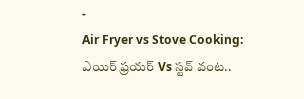-
Air Fryer vs Stove Cooking: ఎయిర్ ఫ్రయర్ Vs స్టవ్ వంట..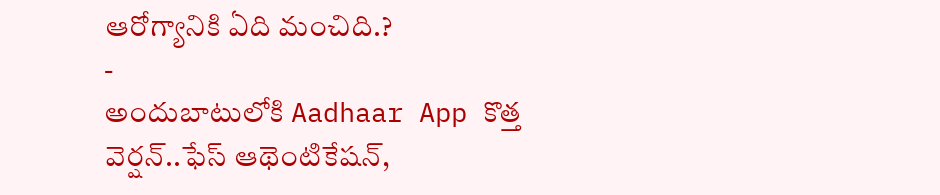ఆరోగ్యానికి ఏది మంచిది.?
-
అందుబాటులోకి Aadhaar App కొత్త వెర్షన్..ఫేస్ ఆథెంటికేషన్,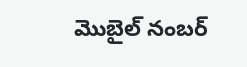మొబైల్ నంబర్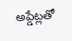అప్డేట్లతో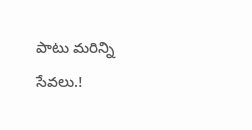పాటు మరిన్ని సేవలు.!